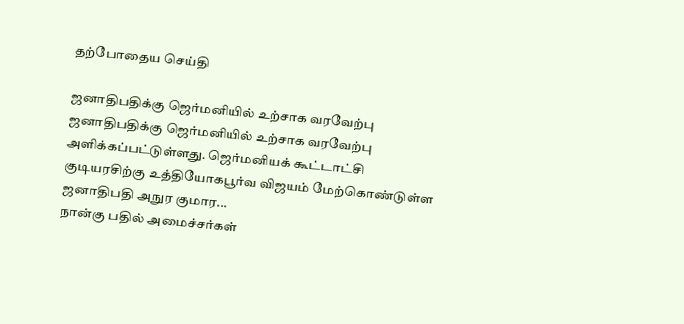தற்போதைய செய்தி

ஜனாதிபதிக்கு ஜெர்மனியில் உற்சாக வரவேற்பு
ஜனாதிபதிக்கு ஜெர்மனியில் உற்சாக வரவேற்பு அளிக்கப்பட்டுள்ளது. ஜெர்மனியக் கூட்டாட்சி குடியரசிற்கு உத்தியோகபூர்வ விஜயம் மேற்கொண்டுள்ள ஜனாதிபதி அநுர குமார...
நான்கு பதில் அமைச்சர்கள்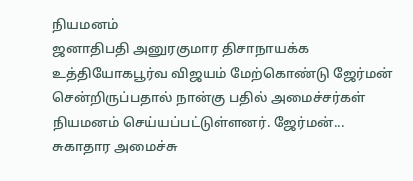நியமனம்
ஜனாதிபதி அனுரகுமார திசாநாயக்க உத்தியோகபூர்வ விஜயம் மேற்கொண்டு ஜேர்மன் சென்றிருப்பதால் நான்கு பதில் அமைச்சர்கள் நியமனம் செய்யப்பட்டுள்ளனர். ஜேர்மன்...
சுகாதார அமைச்சு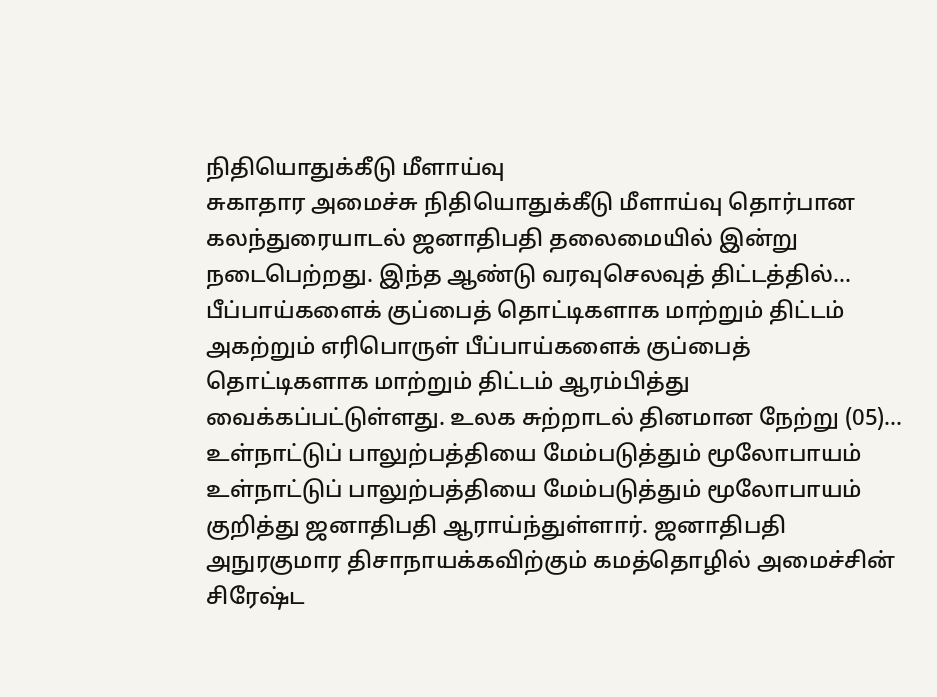நிதியொதுக்கீடு மீளாய்வு
சுகாதார அமைச்சு நிதியொதுக்கீடு மீளாய்வு தொர்பான கலந்துரையாடல் ஜனாதிபதி தலைமையில் இன்று நடைபெற்றது. இந்த ஆண்டு வரவுசெலவுத் திட்டத்தில்...
பீப்பாய்களைக் குப்பைத் தொட்டிகளாக மாற்றும் திட்டம்
அகற்றும் எரிபொருள் பீப்பாய்களைக் குப்பைத் தொட்டிகளாக மாற்றும் திட்டம் ஆரம்பித்து வைக்கப்பட்டுள்ளது. உலக சுற்றாடல் தினமான நேற்று (05)...
உள்நாட்டுப் பாலுற்பத்தியை மேம்படுத்தும் மூலோபாயம்
உள்நாட்டுப் பாலுற்பத்தியை மேம்படுத்தும் மூலோபாயம் குறித்து ஜனாதிபதி ஆராய்ந்துள்ளார். ஜனாதிபதி அநுரகுமார திசாநாயக்கவிற்கும் கமத்தொழில் அமைச்சின் சிரேஷ்ட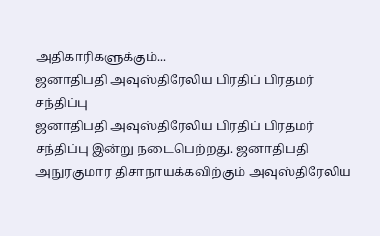அதிகாரிகளுக்கும்...
ஜனாதிபதி அவுஸ்திரேலிய பிரதிப் பிரதமர் சந்திப்பு
ஜனாதிபதி அவுஸ்திரேலிய பிரதிப் பிரதமர் சந்திப்பு இன்று நடைபெற்றது. ஜனாதிபதி அநுரகுமார திசாநாயக்கவிற்கும் அவுஸ்திரேலிய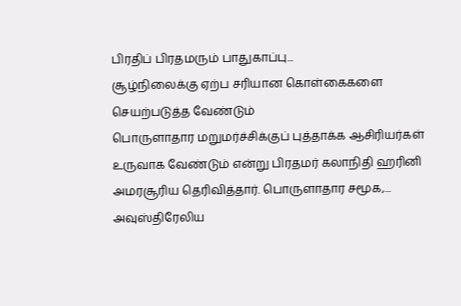பிரதிப் பிரதமரும் பாதுகாப்பு...
சூழ்நிலைக்கு ஏற்ப சரியான கொள்கைகளை செயற்படுத்த வேண்டும்
பொருளாதார மறுமர்ச்சிக்குப் புத்தாக்க ஆசிரியர்கள் உருவாக வேண்டும் என்று பிரதமர் கலாநிதி ஹரினி அமரசூரிய தெரிவித்தார். பொருளாதார சமூக,...
அவுஸ்திரேலிய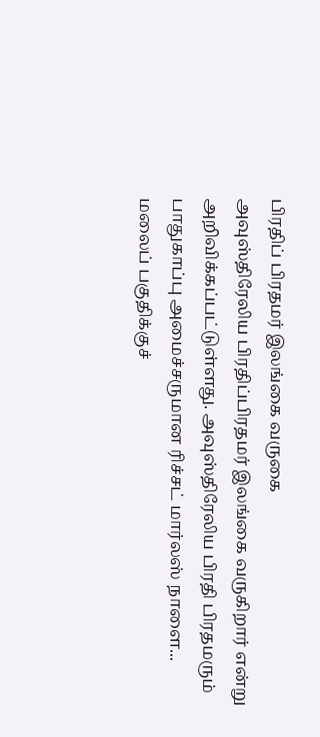பிரதிப் பிரதமர் இலங்கை வருகை
அவுஸ்திரேலிய பிரதிப்பிரதமர் இலங்கை வருகிறார் என்று அறிவிக்கப்பட்டுள்ளது. அவுஸ்திரேலிய பிரதி பிரதமரும் பாதுகாப்பு அமைச்சருமான ரிச்சட் மார்லஸ் நாளை...
மலைப் பகுதிக்குச்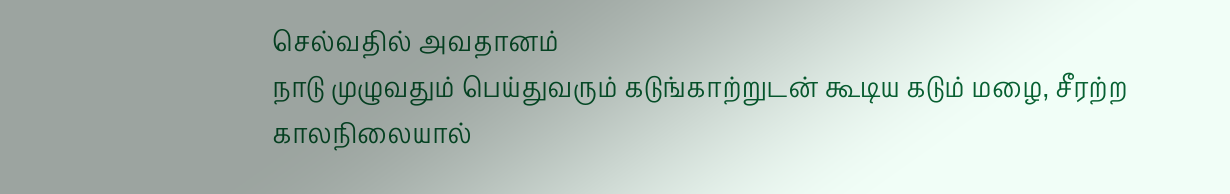செல்வதில் அவதானம்
நாடு முழுவதும் பெய்துவரும் கடுங்காற்றுடன் கூடிய கடும் மழை, சீரற்ற காலநிலையால்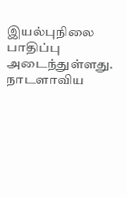இயல்புநிலை பாதிப்பு அடைந்துள்ளது. நாடளாவிய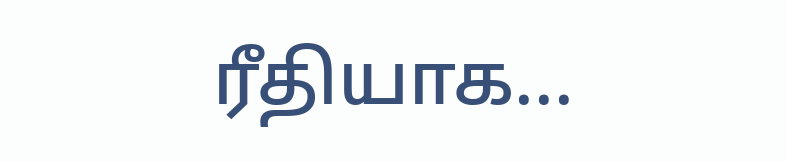ரீதியாக...